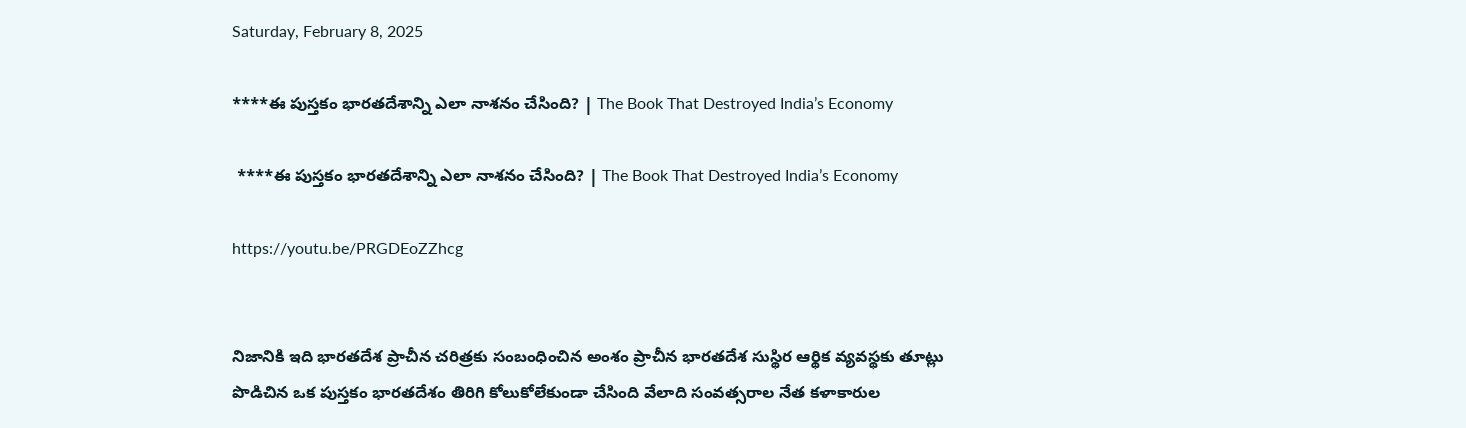Saturday, February 8, 2025

****ఈ పుస్తకం భారతదేశాన్ని ఎలా నాశనం చేసింది? | The Book That Destroyed India’s Economy

 ****ఈ పుస్తకం భారతదేశాన్ని ఎలా నాశనం చేసింది? | The Book That Destroyed India’s Economy

https://youtu.be/PRGDEoZZhcg


నిజానికి ఇది భారతదేశ ప్రాచీన చరిత్రకు సంబంధించిన అంశం ప్రాచీన భారతదేశ సుస్థిర ఆర్థిక వ్యవస్థకు తూట్లు పొడిచిన ఒక పుస్తకం భారతదేశం తిరిగి కోలుకోలేకుండా చేసింది వేలాది సంవత్సరాల నేత కళాకారుల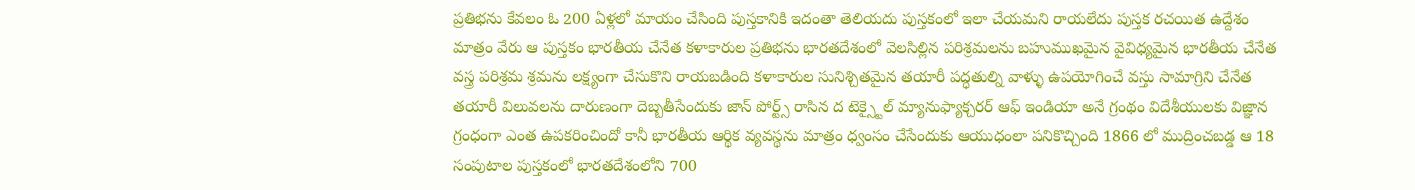ప్రతిభను కేవలం ఓ 200 ఏళ్లలో మాయం చేసింది పుస్తకానికి ఇదంతా తెలియదు పుస్తకంలో ఇలా చేయమని రాయలేదు పుస్తక రచయిత ఉద్దేశం మాత్రం వేరు ఆ పుస్తకం భారతీయ చేనేత కళాకారుల ప్రతిభను భారతదేశంలో వెలసిల్లిన పరిశ్రమలను బహుముఖమైన వైవిధ్యమైన భారతీయ చేనేత వస్త్ర పరిశ్రమ శ్రమను లక్ష్యంగా చేసుకొని రాయబడింది కళాకారుల సునిశ్చితమైన తయారీ పద్ధతుల్ని వాళ్ళు ఉపయోగించే వస్తు సామాగ్రిని చేనేత తయారీ విలువలను దారుణంగా దెబ్బతీసేందుకు జాన్ పోర్ట్స్ రాసిన ద టెక్స్టైల్ మ్యానుఫ్యాక్చరర్ ఆఫ్ ఇండియా అనే గ్రంథం విదేశీయులకు విజ్ఞాన గ్రంధంగా ఎంత ఉపకరించిందో కానీ భారతీయ ఆర్థిక వ్యవస్థను మాత్రం ధ్వంసం చేసేందుకు ఆయుధంలా పనికొచ్చింది 1866 లో ముద్రించబడ్డ ఆ 18 సంపుటాల పుస్తకంలో భారతదేశంలోని 700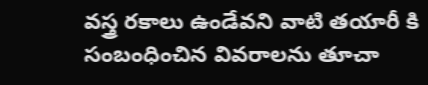వస్త్ర రకాలు ఉండేవని వాటి తయారీ కి సంబంధించిన వివరాలను తూచా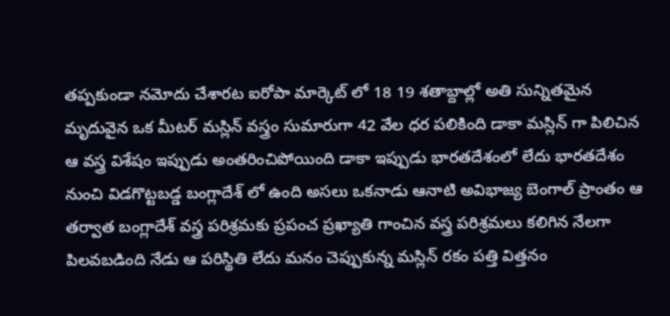తప్పకుండా నమోదు చేశారట ఐరోపా మార్కెట్ లో 18 19 శతాబ్దాల్లో అతి సున్నితమైన మృదువైన ఒక మీటర్ మస్లిన్ వస్త్రం సుమారుగా 42 వేల ధర పలికింది డాకా మస్లిన్ గా పిలిచిన ఆ వస్త్ర విశేషం ఇప్పుడు అంతరించిపోయింది డాకా ఇప్పుడు భారతదేశంలో లేదు భారతదేశం నుంచి విడగొట్టబడ్డ బంగ్లాదేశ్ లో ఉంది అసలు ఒకనాడు ఆనాటి అవిభాజ్య బెంగాల్ ప్రాంతం ఆ తర్వాత బంగ్లాదేశ్ వస్త్ర పరిశ్రమకు ప్రపంచ ప్రఖ్యాతి గాంచిన వస్త్ర పరిశ్రమలు కలిగిన నేలగా పిలవబడింది నేడు ఆ పరిస్థితి లేదు మనం చెప్పుకున్న మస్లిన్ రకం పత్తి విత్తనం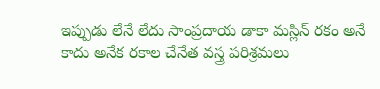ఇప్పుడు లేనే లేదు సాంప్రదాయ డాకా మస్లిన్ రకం అనే కాదు అనేక రకాల చేనేత వస్త్ర పరిశ్రమలు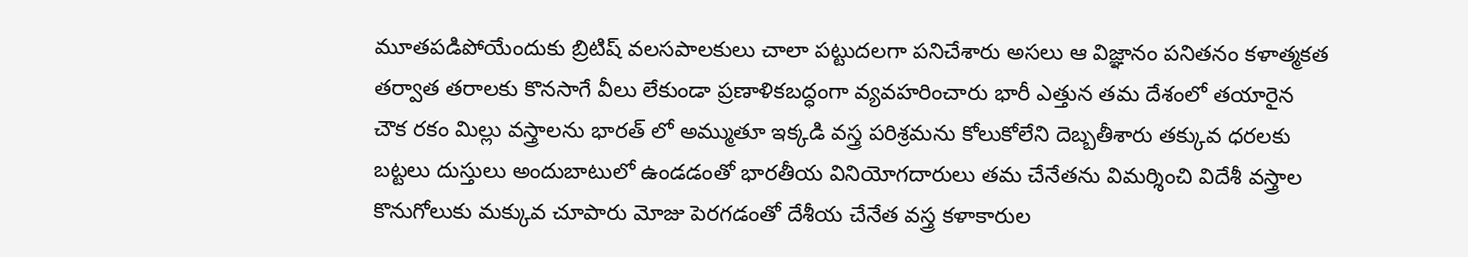మూతపడిపోయేందుకు బ్రిటిష్ వలసపాలకులు చాలా పట్టుదలగా పనిచేశారు అసలు ఆ విజ్ఞానం పనితనం కళాత్మకత తర్వాత తరాలకు కొనసాగే వీలు లేకుండా ప్రణాళికబద్ధంగా వ్యవహరించారు భారీ ఎత్తున తమ దేశంలో తయారైన చౌక రకం మిల్లు వస్త్రాలను భారత్ లో అమ్ముతూ ఇక్కడి వస్త్ర పరిశ్రమను కోలుకోలేని దెబ్బతీశారు తక్కువ ధరలకు బట్టలు దుస్తులు అందుబాటులో ఉండడంతో భారతీయ వినియోగదారులు తమ చేనేతను విమర్శించి విదేశీ వస్త్రాల కొనుగోలుకు మక్కువ చూపారు మోజు పెరగడంతో దేశీయ చేనేత వస్త్ర కళాకారుల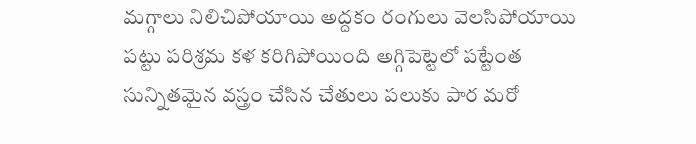మగ్గాలు నిలిచిపోయాయి అద్దకం రంగులు వెలసిపోయాయి పట్టు పరిశ్రమ కళ కరిగిపోయింది అగ్గిపెట్టెలో పట్టేంత సున్నితమైన వస్త్రం చేసిన చేతులు పలుకు పార మరో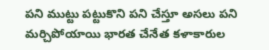పని ముట్టు పట్టుకొని పని చేస్తూ అసలు పని మర్చిపోయాయి భారత చేనేత కళాకారుల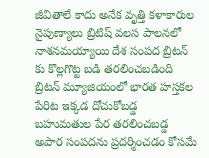జీవితాలే కాదు అనేక వృత్తి కళాకారుల నైపుణ్యాలు బ్రిటిష్ వలస పాలనలో నాశనమయ్యాయి దేశ సంపద బ్రిటన్ కు కొల్లగొట్ట బడి తరలించబడింది బ్రిటన్ మ్యూజియంలో భారత హస్తకల పేరిట ఇక్కడ దోచుకోబడ్డ బహుమతుల పేర తరలించబడ్డ అపార సంపదను ప్రదర్శించడం కోసమే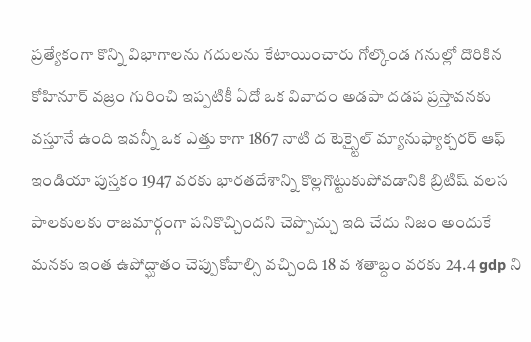ప్రత్యేకంగా కొన్ని విభాగాలను గదులను కేటాయించారు గోల్కొండ గనుల్లో దొరికిన కోహినూర్ వజ్రం గురించి ఇప్పటికీ ఏదో ఒక వివాదం అడపా దడప ప్రస్తావనకు వస్తూనే ఉంది ఇవన్నీ ఒక ఎత్తు కాగా 1867 నాటి ద టెక్స్టైల్ మ్యానుఫ్యాక్చరర్ ఆఫ్ ఇండియా పుస్తకం 1947 వరకు భారతదేశాన్ని కొల్లగొట్టుకుపోవడానికి బ్రిటిష్ వలస పాలకులకు రాజమార్గంగా పనికొచ్చిందని చెప్పొచ్చు ఇది చేదు నిజం అందుకే మనకు ఇంత ఉపోద్ఘాతం చెప్పుకోవాల్సి వచ్చింది 18 వ శతాబ్దం వరకు 24.4 gdp ని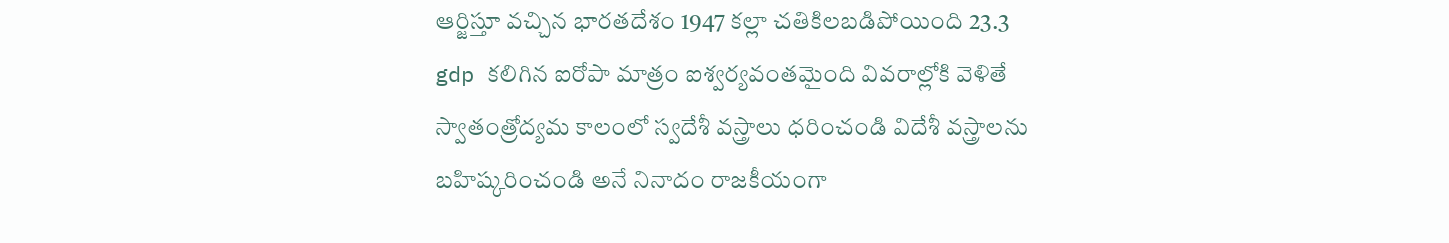ఆర్జిస్తూ వచ్చిన భారతదేశం 1947 కల్లా చతికిలబడిపోయింది 23.3 gdp కలిగిన ఐరోపా మాత్రం ఐశ్వర్యవంతమైంది వివరాల్లోకి వెళితే స్వాతంత్రోద్యమ కాలంలో స్వదేశీ వస్త్రాలు ధరించండి విదేశీ వస్త్రాలను బహిష్కరించండి అనే నినాదం రాజకీయంగా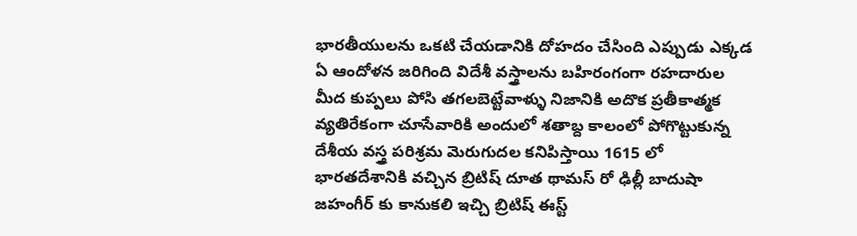భారతీయులను ఒకటి చేయడానికి దోహదం చేసింది ఎప్పుడు ఎక్కడ ఏ ఆందోళన జరిగింది విదేశీ వస్త్రాలను బహిరంగంగా రహదారుల మీద కుప్పలు పోసి తగలబెట్టేవాళ్ళు నిజానికి అదొక ప్రతీకాత్మక వ్యతిరేకంగా చూసేవారికి అందులో శతాబ్ద కాలంలో పోగొట్టుకున్న దేశీయ వస్త్ర పరిశ్రమ మెరుగుదల కనిపిస్తాయి 1615 లో భారతదేశానికి వచ్చిన బ్రిటిష్ దూత థామస్ రో ఢిల్లీ బాదుషా జహంగీర్ కు కానుకలి ఇచ్చి బ్రిటిష్ ఈస్ట్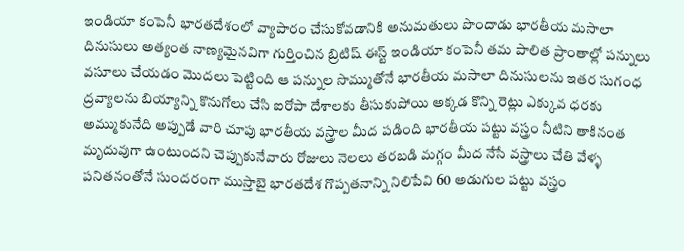ఇండియా కంపెనీ భారతదేశంలో వ్యాపారం చేసుకోవడానికి అనుమతులు పొందాడు భారతీయ మసాలా దినుసులు అత్యంత నాణ్యమైనవిగా గుర్తించిన బ్రిటిష్ ఈస్ట్ ఇండియా కంపెనీ తమ పాలిత ప్రాంతాల్లో పన్నులు వసూలు చేయడం మొదలు పెట్టింది ఆ పన్నుల సొమ్ముతోనే భారతీయ మసాలా దినుసులను ఇతర సుగంధ ద్రవ్యాలను బియ్యాన్ని కొనుగోలు చేసి ఐరోపా దేశాలకు తీసుకుపోయి అక్కడ కొన్ని రెట్లు ఎక్కువ ధరకు అమ్ముకునేది అప్పుడే వారి చూపు భారతీయ వస్త్రాల మీద పడింది భారతీయ పట్టు వస్త్రం నీటిని తాకినంత మృదువుగా ఉంటుందని చెప్పుకునేవారు రోజులు నెలలు తరబడి మగ్గం మీద నేసే వస్త్రాలు చేతి వేళ్ళ పనితనంతోనే సుందరంగా ముస్తాబై భారతదేశ గొప్పతనాన్ని నిలిపేవి 60 అడుగుల పట్టు వస్త్రం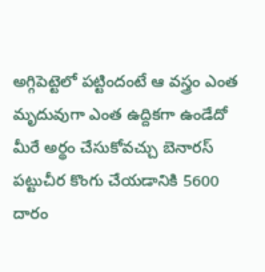అగ్గిపెట్టెలో పట్టిందంటే ఆ వస్త్రం ఎంత మృదువుగా ఎంత ఉద్దికగా ఉండేదో మీరే అర్థం చేసుకోవచ్చు బెనారస్ పట్టుచీర కొంగు చేయడానికి 5600 దారం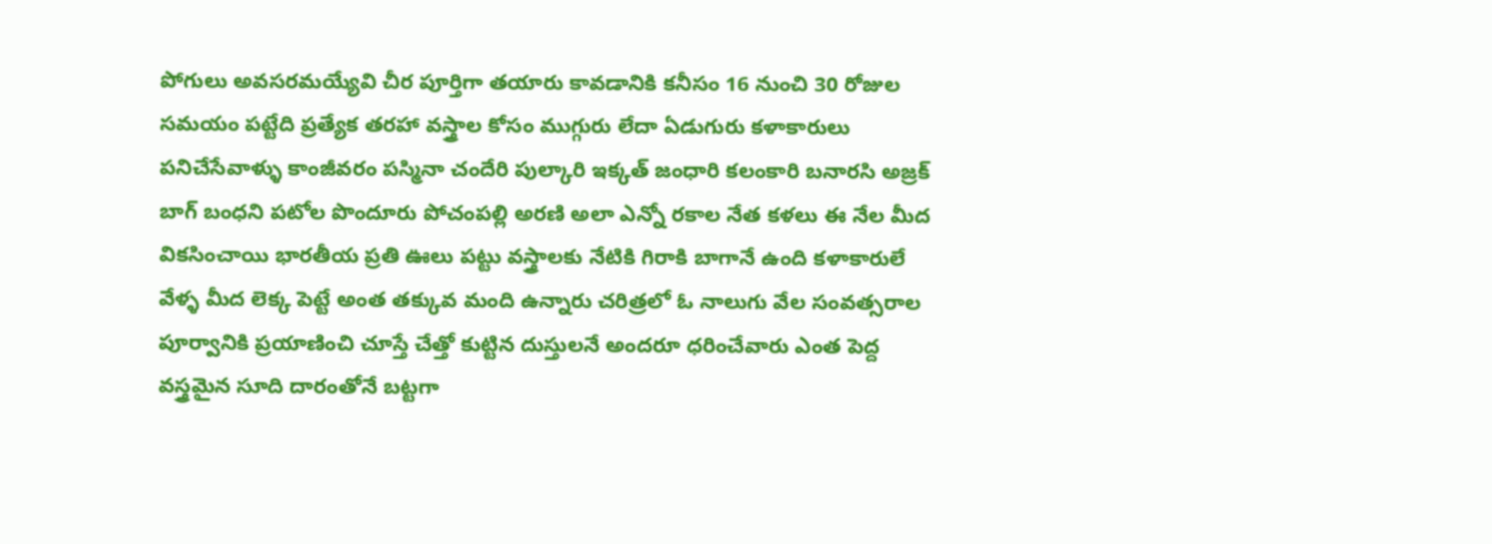పోగులు అవసరమయ్యేవి చీర పూర్తిగా తయారు కావడానికి కనీసం 16 నుంచి 30 రోజుల సమయం పట్టేది ప్రత్యేక తరహా వస్త్రాల కోసం ముగ్గురు లేదా ఏడుగురు కళాకారులు పనిచేసేవాళ్ళు కాంజీవరం పస్మినా చందేరి పుల్కారి ఇక్కత్ జంధారి కలంకారి బనారసి అజ్రక్ బాగ్ బంధని పటోల పొందూరు పోచంపల్లి అరణి అలా ఎన్నో రకాల నేత కళలు ఈ నేల మీద వికసించాయి భారతీయ ప్రతి ఊలు పట్టు వస్త్రాలకు నేటికి గిరాకి బాగానే ఉంది కళాకారులే వేళ్ళ మీద లెక్క పెట్టే అంత తక్కువ మంది ఉన్నారు చరిత్రలో ఓ నాలుగు వేల సంవత్సరాల పూర్వానికి ప్రయాణించి చూస్తే చేత్తో కుట్టిన దుస్తులనే అందరూ ధరించేవారు ఎంత పెద్ద వస్త్రమైన సూది దారంతోనే బట్టగా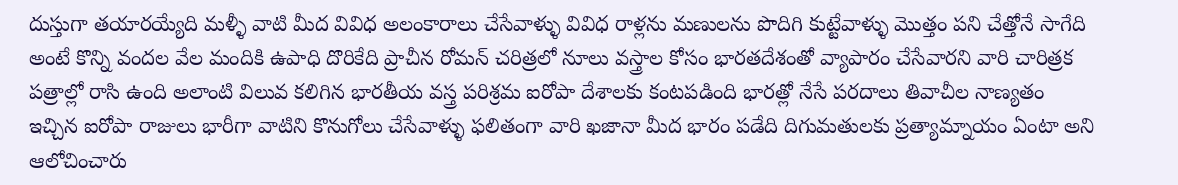దుస్తుగా తయారయ్యేది మళ్ళీ వాటి మీద వివిధ అలంకారాలు చేసేవాళ్ళు వివిధ రాళ్లను మణులను పొదిగి కుట్టేవాళ్ళు మొత్తం పని చేత్తోనే సాగేది అంటే కొన్ని వందల వేల మందికి ఉపాధి దొరికేది ప్రాచీన రోమన్ చరిత్రలో నూలు వస్త్రాల కోసం భారతదేశంతో వ్యాపారం చేసేవారని వారి చారిత్రక పత్రాల్లో రాసి ఉంది అలాంటి విలువ కలిగిన భారతీయ వస్త్ర పరిశ్రమ ఐరోపా దేశాలకు కంటపడింది భారత్లో నేసే పరదాలు తివాచీల నాణ్యతం ఇచ్చిన ఐరోపా రాజులు భారీగా వాటిని కొనుగోలు చేసేవాళ్ళు ఫలితంగా వారి ఖజానా మీద భారం పడేది దిగుమతులకు ప్రత్యామ్నాయం ఏంటా అని ఆలోచించారు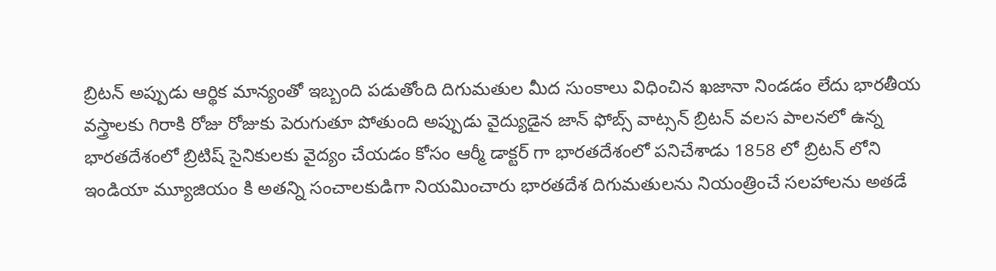బ్రిటన్ అప్పుడు ఆర్థిక మాన్యంతో ఇబ్బంది పడుతోంది దిగుమతుల మీద సుంకాలు విధించిన ఖజానా నిండడం లేదు భారతీయ వస్త్రాలకు గిరాకి రోజు రోజుకు పెరుగుతూ పోతుంది అప్పుడు వైద్యుడైన జాన్ ఫోబ్స్ వాట్సన్ బ్రిటన్ వలస పాలనలో ఉన్న భారతదేశంలో బ్రిటిష్ సైనికులకు వైద్యం చేయడం కోసం ఆర్మీ డాక్టర్ గా భారతదేశంలో పనిచేశాడు 1858 లో బ్రిటన్ లోని ఇండియా మ్యూజియం కి అతన్ని సంచాలకుడిగా నియమించారు భారతదేశ దిగుమతులను నియంత్రించే సలహాలను అతడే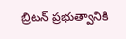బ్రిటన్ ప్రభుత్వానికి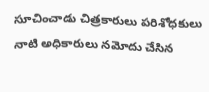సూచించాడు చిత్రకారులు పరిశోధకులు నాటి అధికారులు నమోదు చేసిన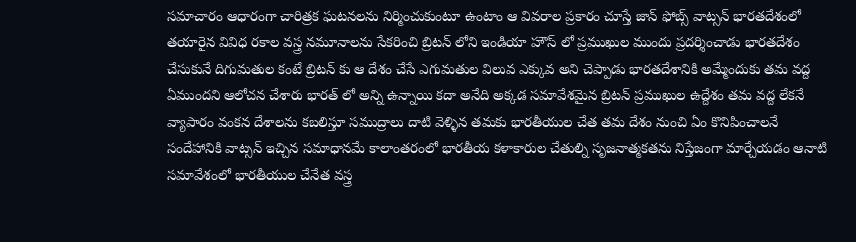సమాచారం ఆధారంగా చారిత్రక ఘటనలను నిర్మించుకుంటూ ఉంటాం ఆ వివరాల ప్రకారం చూస్తే జాన్ ఫోబ్స్ వాట్సన్ భారతదేశంలో తయారైన వివిధ రకాల వస్త్ర నమూనాలను సేకరించి బ్రిటన్ లోని ఇండియా హౌస్ లో ప్రముఖుల ముందు ప్రదర్శించాడు భారతదేశం చేసుకునే దిగుమతుల కంటే బ్రిటన్ కు ఆ దేశం చేసే ఎగుమతుల విలువ ఎక్కువ అని చెప్పాడు భారతదేశానికి అమ్మేందుకు తమ వద్ద ఏముందని ఆలోచన చేశారు భారత్ లో అన్ని ఉన్నాయి కదా అనేది అక్కడ సమావేశమైన బ్రిటన్ ప్రముఖుల ఉద్దేశం తమ వద్ద లేకనే వ్యాపారం వంకన దేశాలను కబలిస్తూ సముద్రాలు దాటి వెళ్ళిన తమకు భారతీయుల చేత తమ దేశం నుంచి ఏం కొనిపించాలనే సందేహానికి వాట్సన్ ఇచ్చిన సమాధానమే కాలాంతరంలో భారతీయ కళాకారుల చేతుల్ని సృజనాత్మకతను నిస్తేజంగా మార్చేయడం ఆనాటి సమావేశంలో భారతీయుల చేనేత వస్త్ర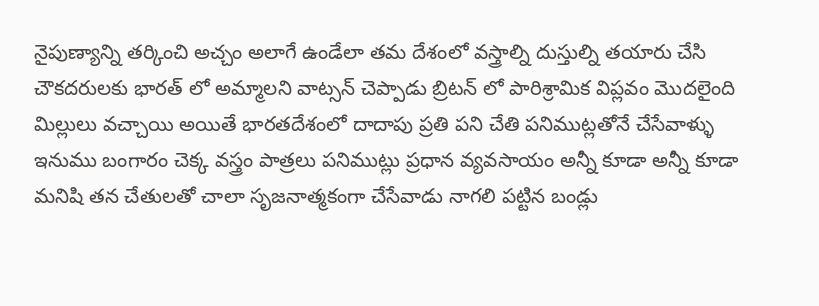నైపుణ్యాన్ని తర్కించి అచ్చం అలాగే ఉండేలా తమ దేశంలో వస్త్రాల్ని దుస్తుల్ని తయారు చేసి చౌకదరులకు భారత్ లో అమ్మాలని వాట్సన్ చెప్పాడు బ్రిటన్ లో పారిశ్రామిక విప్లవం మొదలైంది మిల్లులు వచ్చాయి అయితే భారతదేశంలో దాదాపు ప్రతి పని చేతి పనిముట్లతోనే చేసేవాళ్ళు ఇనుము బంగారం చెక్క వస్త్రం పాత్రలు పనిముట్లు ప్రధాన వ్యవసాయం అన్నీ కూడా అన్నీ కూడా మనిషి తన చేతులతో చాలా సృజనాత్మకంగా చేసేవాడు నాగలి పట్టిన బండ్లు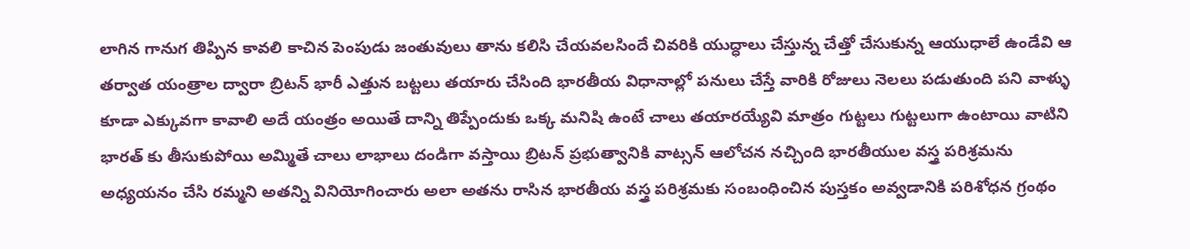లాగిన గానుగ తిప్పిన కావలి కాచిన పెంపుడు జంతువులు తాను కలిసి చేయవలసిందే చివరికి యుద్ధాలు చేస్తున్న చేత్తో చేసుకున్న ఆయుధాలే ఉండేవి ఆ తర్వాత యంత్రాల ద్వారా బ్రిటన్ భారీ ఎత్తున బట్టలు తయారు చేసింది భారతీయ విధానాల్లో పనులు చేస్తే వారికి రోజులు నెలలు పడుతుంది పని వాళ్ళు కూడా ఎక్కువగా కావాలి అదే యంత్రం అయితే దాన్ని తిప్పేందుకు ఒక్క మనిషి ఉంటే చాలు తయారయ్యేవి మాత్రం గుట్టలు గుట్టలుగా ఉంటాయి వాటిని భారత్ కు తీసుకుపోయి అమ్మితే చాలు లాభాలు దండిగా వస్తాయి బ్రిటన్ ప్రభుత్వానికి వాట్సన్ ఆలోచన నచ్చింది భారతీయుల వస్త్ర పరిశ్రమను అధ్యయనం చేసి రమ్మని అతన్ని వినియోగించారు అలా అతను రాసిన భారతీయ వస్త్ర పరిశ్రమకు సంబంధించిన పుస్తకం అవ్వడానికి పరిశోధన గ్రంథం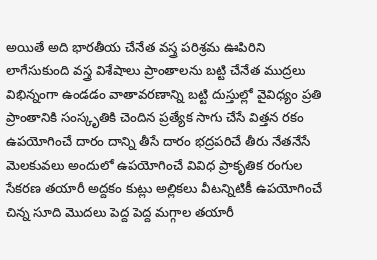అయితే అది భారతీయ చేనేత వస్త్ర పరిశ్రమ ఊపిరిని లాగేసుకుంది వస్త్ర విశేషాలు ప్రాంతాలను బట్టి చేనేత ముద్రలు విభిన్నంగా ఉండడం వాతావరణాన్ని బట్టి దుస్తుల్లో వైవిధ్యం ప్రతి ప్రాంతానికి సంస్కృతికి చెందిన ప్రత్యేక సాగు చేసే విత్తన రకం ఉపయోగించే దారం దాన్ని తీసే దారం భద్రపరిచే తీరు నేతనేసే మెలకువలు అందులో ఉపయోగించే వివిధ ప్రాకృతిక రంగుల సేకరణ తయారీ అద్దకం కుట్లు అల్లికలు వీటన్నిటికీ ఉపయోగించే చిన్న సూది మొదలు పెద్ద పెద్ద మగ్గాల తయారీ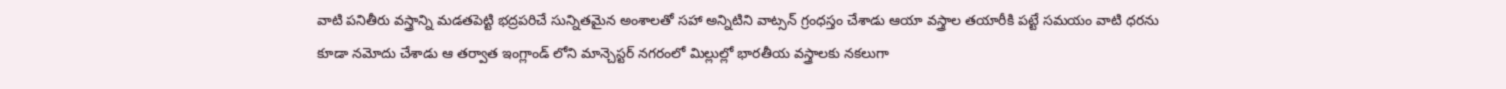వాటి పనితీరు వస్త్రాన్ని మడతపెట్టి భద్రపరిచే సున్నితమైన అంశాలతో సహా అన్నిటిని వాట్సన్ గ్రంధస్తం చేశాడు ఆయా వస్త్రాల తయారీకి పట్టే సమయం వాటి ధరను కూడా నమోదు చేశాడు ఆ తర్వాత ఇంగ్లాండ్ లోని మాన్చెస్టర్ నగరంలో మిల్లుల్లో భారతీయ వస్త్రాలకు నకలుగా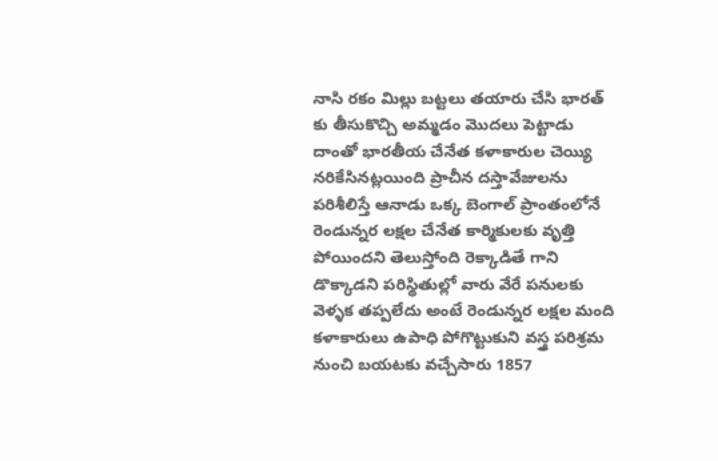నాసి రకం మిల్లు బట్టలు తయారు చేసి భారత్ కు తీసుకొచ్చి అమ్మడం మొదలు పెట్టాడు దాంతో భారతీయ చేనేత కళాకారుల చెయ్యి నరికేసినట్లయింది ప్రాచీన దస్తావేజులను పరిశీలిస్తే ఆనాడు ఒక్క బెంగాల్ ప్రాంతంలోనే రెండున్నర లక్షల చేనేత కార్మికులకు వృత్తి పోయిందని తెలుస్తోంది రెక్కాడితే గాని డొక్కాడని పరిస్థితుల్లో వారు వేరే పనులకు వెళ్ళక తప్పలేదు అంటే రెండున్నర లక్షల మంది కళాకారులు ఉపాధి పోగొట్టుకుని వస్త్ర పరిశ్రమ నుంచి బయటకు వచ్చేసారు 1857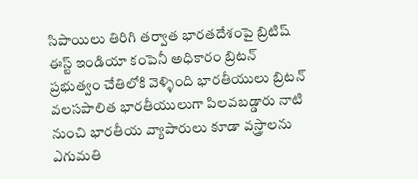సిపాయిలు తిరిగి తర్వాత భారతదేశంపై బ్రిటిష్ ఈస్ట్ ఇండియా కంపెనీ అధికారం బ్రిటన్ ప్రభుత్వం చేతిలోకి వెళ్ళింది భారతీయులు బ్రిటన్ వలసపాలిత భారతీయులుగా పిలవబడ్డారు నాటి నుంచి భారతీయ వ్యాపారులు కూడా వస్త్రాలను ఎగుమతి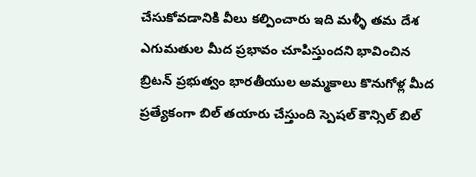చేసుకోవడానికి వీలు కల్పించారు ఇది మళ్ళీ తమ దేశ ఎగుమతుల మీద ప్రభావం చూపిస్తుందని భావించిన బ్రిటన్ ప్రభుత్వం భారతీయుల అమ్మకాలు కొనుగోళ్ల మీద ప్రత్యేకంగా బిల్ తయారు చేస్తుంది స్పెషల్ కౌన్సిల్ బిల్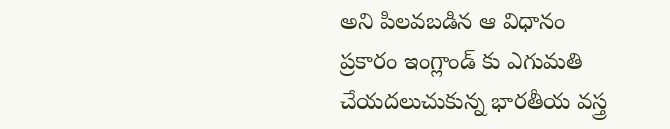అని పిలవబడిన ఆ విధానం ప్రకారం ఇంగ్లాండ్ కు ఎగుమతి చేయదలుచుకున్న భారతీయ వస్త్ర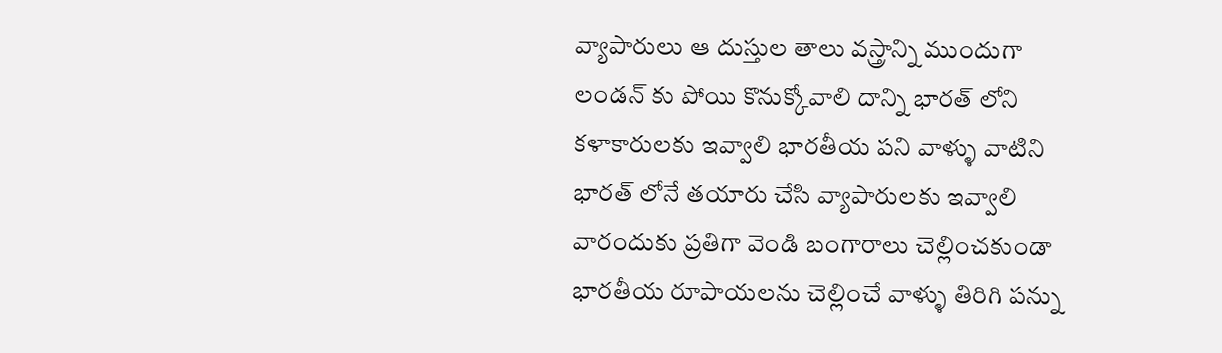వ్యాపారులు ఆ దుస్తుల తాలు వస్త్రాన్ని ముందుగా లండన్ కు పోయి కొనుక్కోవాలి దాన్ని భారత్ లోని కళాకారులకు ఇవ్వాలి భారతీయ పని వాళ్ళు వాటిని భారత్ లోనే తయారు చేసి వ్యాపారులకు ఇవ్వాలి వారందుకు ప్రతిగా వెండి బంగారాలు చెల్లించకుండా భారతీయ రూపాయలను చెల్లించే వాళ్ళు తిరిగి పన్ను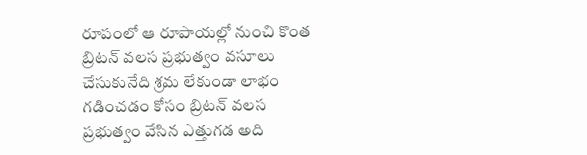రూపంలో ఆ రూపాయల్లో నుంచి కొంత బ్రిటన్ వలస ప్రభుత్వం వసూలు చేసుకునేది శ్రమ లేకుండా లాభం గడించడం కోసం బ్రిటన్ వలస ప్రభుత్వం వేసిన ఎత్తుగడ అది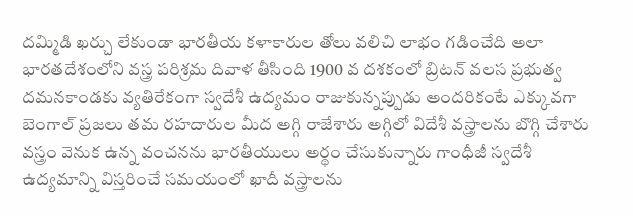దమ్మిడి ఖర్చు లేకుండా భారతీయ కళాకారుల తోలు వలిచి లాభం గడించేది అలా భారతదేశంలోని వస్త్ర పరిశ్రమ దివాళ తీసింది 1900 వ దశకంలో బ్రిటన్ వలస ప్రభుత్వ దమనకాండకు వ్యతిరేకంగా స్వదేశీ ఉద్యమం రాజుకున్నప్పుడు అందరికంటే ఎక్కువగా బెంగాల్ ప్రజలు తమ రహదారుల మీద అగ్గి రాజేశారు అగ్గిలో విదేశీ వస్త్రాలను బొగ్గి చేశారు వస్త్రం వెనుక ఉన్న వంచనను భారతీయులు అర్థం చేసుకున్నారు గాంధీజీ స్వదేశీ ఉద్యమాన్ని విస్తరించే సమయంలో ఖాదీ వస్త్రాలను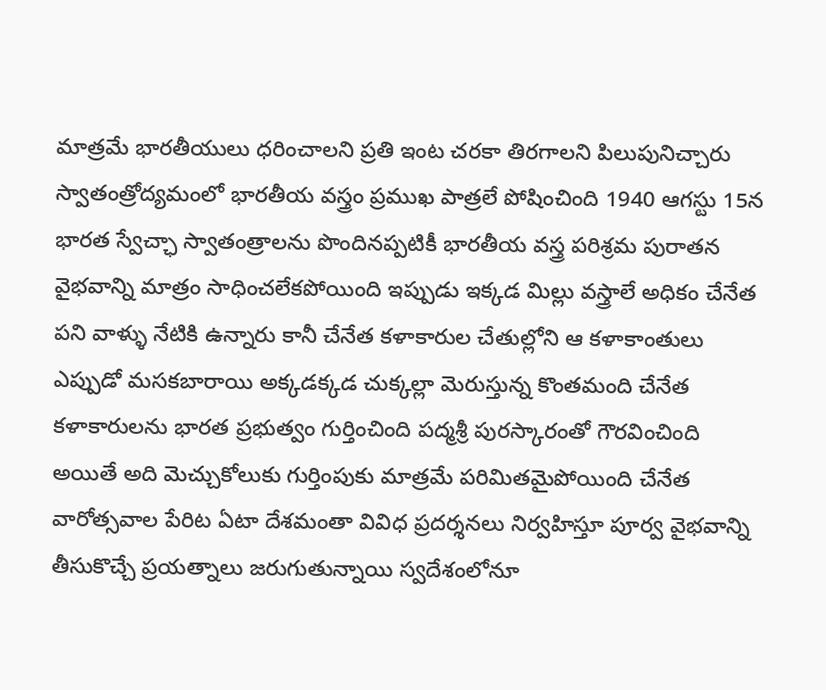మాత్రమే భారతీయులు ధరించాలని ప్రతి ఇంట చరకా తిరగాలని పిలుపునిచ్చారు స్వాతంత్రోద్యమంలో భారతీయ వస్త్రం ప్రముఖ పాత్రలే పోషించింది 1940 ఆగస్టు 15న భారత స్వేచ్ఛా స్వాతంత్రాలను పొందినప్పటికీ భారతీయ వస్త్ర పరిశ్రమ పురాతన వైభవాన్ని మాత్రం సాధించలేకపోయింది ఇప్పుడు ఇక్కడ మిల్లు వస్త్రాలే అధికం చేనేత పని వాళ్ళు నేటికి ఉన్నారు కానీ చేనేత కళాకారుల చేతుల్లోని ఆ కళాకాంతులు ఎప్పుడో మసకబారాయి అక్కడక్కడ చుక్కల్లా మెరుస్తున్న కొంతమంది చేనేత కళాకారులను భారత ప్రభుత్వం గుర్తించింది పద్మశ్రీ పురస్కారంతో గౌరవించింది అయితే అది మెచ్చుకోలుకు గుర్తింపుకు మాత్రమే పరిమితమైపోయింది చేనేత వారోత్సవాల పేరిట ఏటా దేశమంతా వివిధ ప్రదర్శనలు నిర్వహిస్తూ పూర్వ వైభవాన్ని తీసుకొచ్చే ప్రయత్నాలు జరుగుతున్నాయి స్వదేశంలోనూ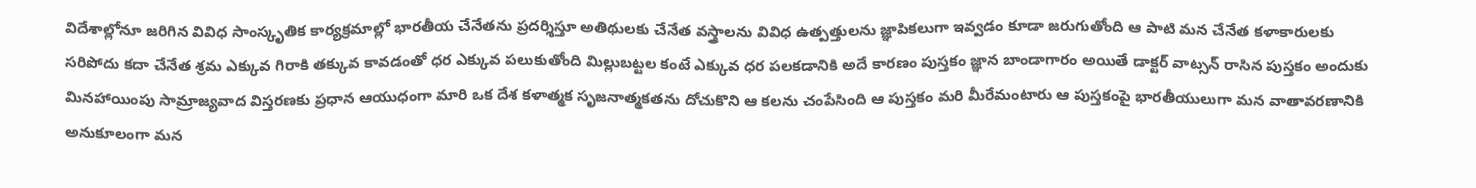విదేశాల్లోనూ జరిగిన వివిధ సాంస్కృతిక కార్యక్రమాల్లో భారతీయ చేనేతను ప్రదర్శిస్తూ అతిథులకు చేనేత వస్త్రాలను వివిధ ఉత్పత్తులను జ్ఞాపికలుగా ఇవ్వడం కూడా జరుగుతోంది ఆ పాటి మన చేనేత కళాకారులకు సరిపోదు కదా చేనేత శ్రమ ఎక్కువ గిరాకి తక్కువ కావడంతో ధర ఎక్కువ పలుకుతోంది మిల్లుబట్టల కంటే ఎక్కువ ధర పలకడానికి అదే కారణం పుస్తకం జ్ఞాన బాండాగారం అయితే డాక్టర్ వాట్సన్ రాసిన పుస్తకం అందుకు మినహాయింపు సామ్రాజ్యవాద విస్తరణకు ప్రధాన ఆయుధంగా మారి ఒక దేశ కళాత్మక సృజనాత్మకతను దోచుకొని ఆ కలను చంపేసింది ఆ పుస్తకం మరి మీరేమంటారు ఆ పుస్తకంపై భారతీయులుగా మన వాతావరణానికి అనుకూలంగా మన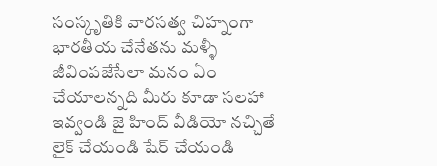సంస్కృతికి వారసత్వ చిహ్నంగా భారతీయ చేనేతను మళ్ళీ జీవింపజేసేలా మనం ఏం చేయాలన్నది మీరు కూడా సలహా ఇవ్వండి జై హింద్ వీడియో నచ్చితే లైక్ చేయండి షేర్ చేయండి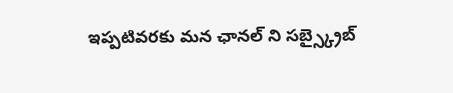ఇప్పటివరకు మన ఛానల్ ని సబ్స్క్రైబ్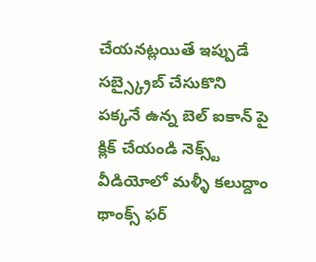చేయనట్లయితే ఇప్పుడే సబ్స్క్రైబ్ చేసుకొని పక్కనే ఉన్న బెల్ ఐకాన్ పై క్లిక్ చేయండి నెక్స్ట్ వీడియోలో మళ్ళీ కలుద్దాం థాంక్స్ ఫర్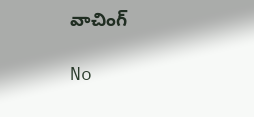వాచింగ్

No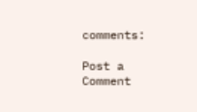comments:

Post a Comment